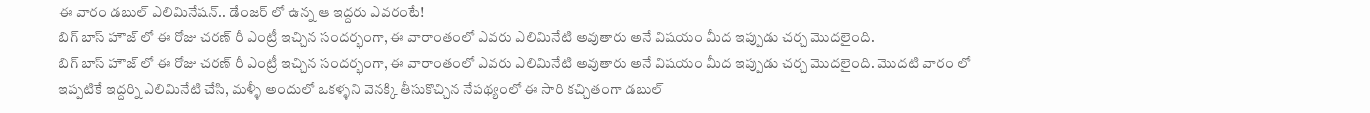ఈ వారం డబుల్ ఎలిమినేషన్.. డేంజర్ లో ఉన్న ఆ ఇద్దరు ఎవరంటే!
బిగ్ బాస్ హౌజ్ లో ఈ రోజు చరణ్ రీ ఎంట్రీ ఇచ్చిన సందర్భంగా, ఈ వారాంతంలో ఎవరు ఎలిమినేటి అవుతారు అనే విషయం మీద ఇప్పుడు చర్చ మొదలైంది.
బిగ్ బాస్ హౌజ్ లో ఈ రోజు చరణ్ రీ ఎంట్రీ ఇచ్చిన సందర్భంగా, ఈ వారాంతంలో ఎవరు ఎలిమినేటి అవుతారు అనే విషయం మీద ఇప్పుడు చర్చ మొదలైంది. మొదటి వారం లో ఇప్పటికే ఇద్దర్ని ఎలిమినేటి చేసి, మళ్ళీ అందులో ఒకళ్ళని వెనక్కి తీసుకొచ్చిన నేపథ్యంలో ఈ సారి కచ్చితంగా డబుల్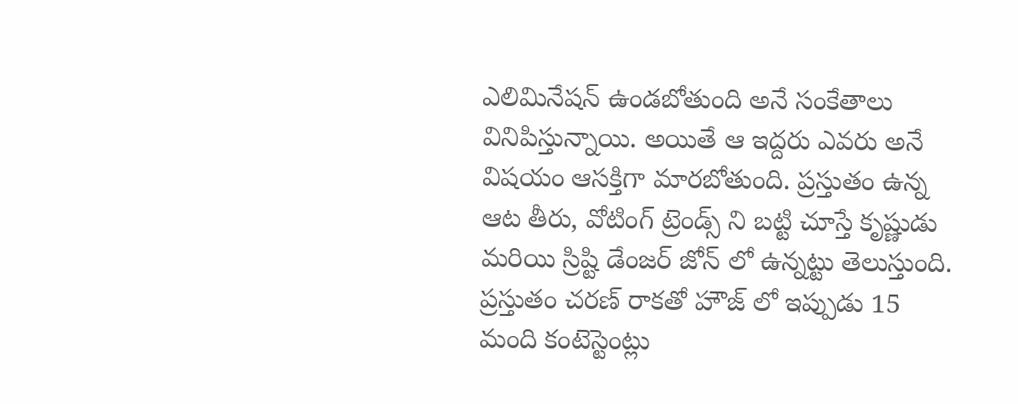ఎలిమినేషన్ ఉండబోతుంది అనే సంకేతాలు వినిపిస్తున్నాయి. అయితే ఆ ఇద్దరు ఎవరు అనే విషయం ఆసక్తిగా మారబోతుంది. ప్రస్తుతం ఉన్న ఆట తీరు, వోటింగ్ ట్రెండ్స్ ని బట్టి చూస్తే కృష్ణుడు మరియి స్రిష్టి డేంజర్ జోన్ లో ఉన్నట్టు తెలుస్తుంది.
ప్రస్తుతం చరణ్ రాకతో హౌజ్ లో ఇప్పుడు 15 మంది కంటెస్టెంట్లు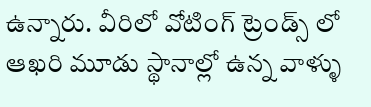ఉన్నారు. వీరిలో వోటింగ్ ట్రెండ్స్ లో ఆఖరి మూడు స్థానాల్లో ఉన్న వాళ్ళు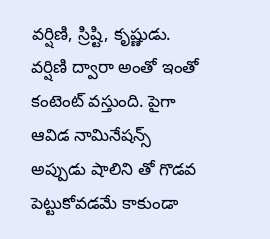వర్షిణి, స్రిష్టి, కృష్ణుడు. వర్షిణి ద్వారా అంతో ఇంతో కంటెంట్ వస్తుంది. పైగా ఆవిడ నామినేషన్స్ అప్పుడు షాలిని తో గొడవ పెట్టుకోవడమే కాకుండా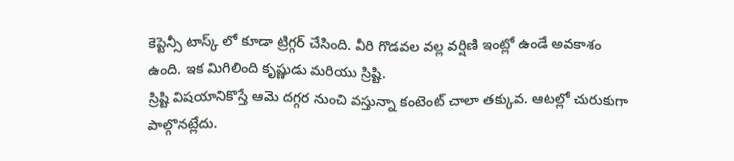కెప్టెన్సీ టాస్క్ లో కూడా ట్రిగ్గర్ చేసింది. వీరి గొడవల వల్ల వర్షిణి ఇంట్లో ఉండే అవకాశం ఉంది. ఇక మిగిలింది కృష్ణుడు మరియు స్రిష్టి.
స్రిష్టి విషయానికొస్తే ఆమె దగ్గర నుంచి వస్తున్నా కంటెంట్ చాలా తక్కువ. ఆటల్లో చురుకుగా పాల్గొనట్లేదు.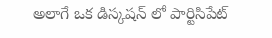అలాగే ఒక డిస్కషన్ లో పార్టిసిపేట్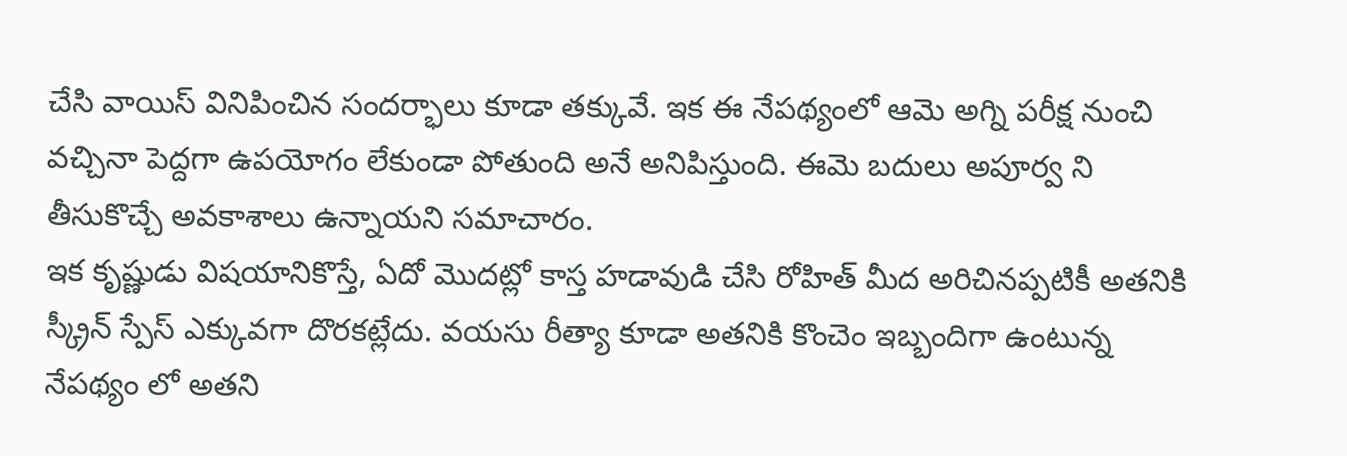చేసి వాయిస్ వినిపించిన సందర్భాలు కూడా తక్కువే. ఇక ఈ నేపథ్యంలో ఆమె అగ్ని పరీక్ష నుంచి వచ్చినా పెద్దగా ఉపయోగం లేకుండా పోతుంది అనే అనిపిస్తుంది. ఈమె బదులు అపూర్వ ని తీసుకొచ్చే అవకాశాలు ఉన్నాయని సమాచారం.
ఇక కృష్ణుడు విషయానికొస్తే, ఏదో మొదట్లో కాస్త హడావుడి చేసి రోహిత్ మీద అరిచినప్పటికీ అతనికి స్క్రీన్ స్పేస్ ఎక్కువగా దొరకట్లేదు. వయసు రీత్యా కూడా అతనికి కొంచెం ఇబ్బందిగా ఉంటున్న నేపథ్యం లో అతని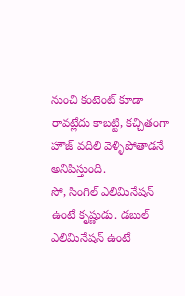నుంచి కంటెంట్ కూడా రావట్లేదు కాబట్టి, కచ్చితంగా హౌజ్ వదిలి వెళ్ళిపోతాడనే అనిపిస్తుంది.
సో, సింగిల్ ఎలిమినేషన్ ఉంటే కృష్ణుడు. డబుల్ ఎలిమినేషన్ ఉంటే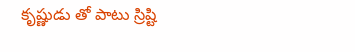కృష్ణుడు తో పాటు స్రిష్టి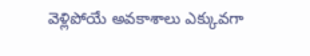వెళ్లిపోయే అవకాశాలు ఎక్కువగా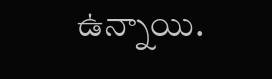ఉన్నాయి.